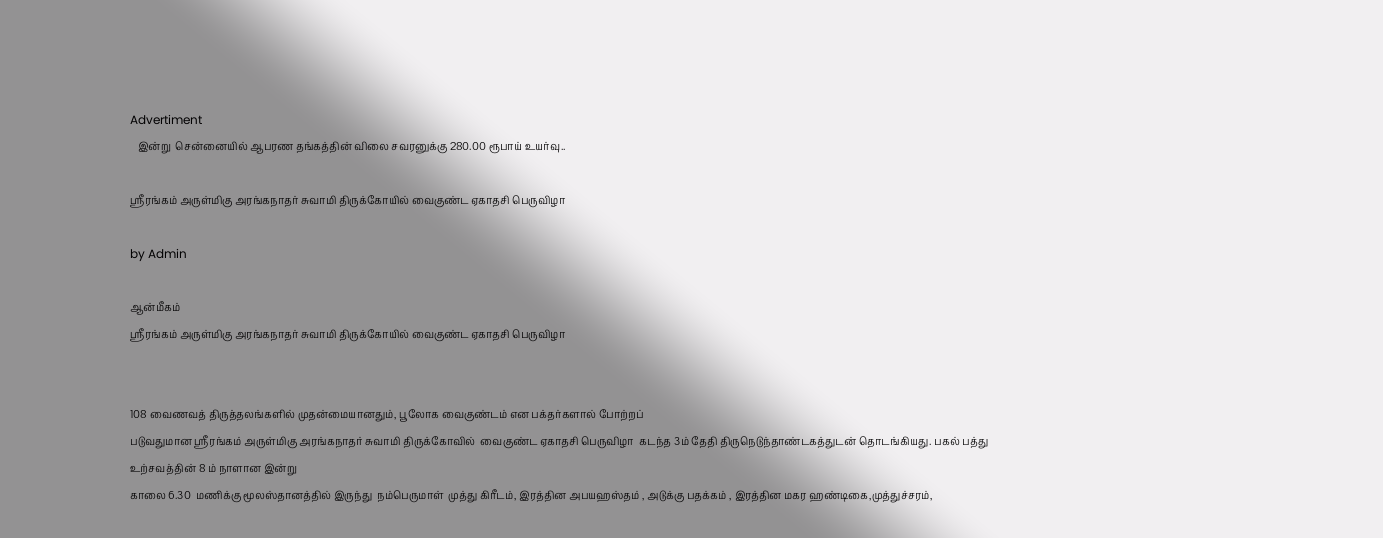Advertiment
   இன்று  சென்னையில் ஆபரண தங்கத்தின் விலை சவரனுக்கு 280.00 ரூபாய் உயர்வு..

ஸ்ரீரங்கம் அருள்மிகு அரங்கநாதர் சுவாமி திருக்கோயில் வைகுண்ட ஏகாதசி பெருவிழா

by Admin

ஆன்மீகம்
ஸ்ரீரங்கம் அருள்மிகு அரங்கநாதர் சுவாமி திருக்கோயில் வைகுண்ட ஏகாதசி பெருவிழா


108 வைணவத் திருத்தலங்களில் முதன்மையானதும், பூலோக வைகுண்டம் என பக்தர்களால் போற்றப்
படுவதுமான ஸ்ரீரங்கம் அருள்மிகு அரங்கநாதர் சுவாமி திருக்கோவில்  வைகுண்ட ஏகாதசி பெருவிழா  கடந்த 3ம் தேதி திருநெடுந்தாண்டகத்துடன் தொடங்கியது. பகல் பத்து உற்சவத்தின் 8 ம் நாளான இன்று
காலை 6.30  மணிக்கு மூலஸ்தானத்தில் இருந்து  நம்பெருமாள்  முத்து கிரீடம், இரத்தின அபயஹஸ்தம் , அடுக்கு பதக்கம் , இரத்தின மகர ஹண்டிகை,முத்துச்சரம்,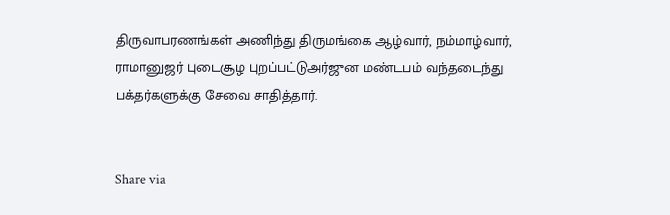திருவாபரணங்கள் அணிந்து திருமங்கை ஆழ்வார், நம்மாழ்வார், ராமானுஜர் புடைசூழ புறப்பட்டுஅர்ஜுன மண்டபம் வந்தடைந்து பக்தர்களுக்கு சேவை சாதித்தார்.


Share via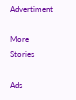Advertiment

More Stories

Ads